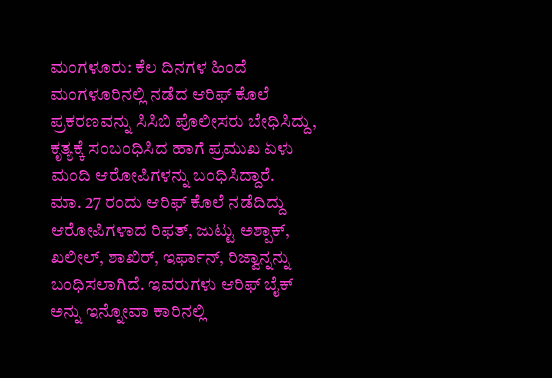ಮಂಗಳೂರು: ಕೆಲ ದಿನಗಳ ಹಿಂದೆ ಮಂಗಳೂರಿನಲ್ಲಿ ನಡೆದ ಆರಿಫ್ ಕೊಲೆ ಪ್ರಕರಣವನ್ನು ಸಿಸಿಬಿ ಪೊಲೀಸರು ಬೇಧಿಸಿದ್ದು, ಕೃತ್ಯಕ್ಕೆ ಸಂಬಂಧಿಸಿದ ಹಾಗೆ ಪ್ರಮುಖ ಏಳು ಮಂದಿ ಆರೋಪಿಗಳನ್ನು ಬಂಧಿಸಿದ್ದಾರೆ.
ಮಾ. 27 ರಂದು ಆರಿಫ್ ಕೊಲೆ ನಡೆದಿದ್ದು ಆರೋಪಿಗಳಾದ ರಿಫತ್, ಜುಟ್ಟು ಅಶ್ಪಾಕ್, ಖಲೀಲ್, ಶಾಖಿರ್, ಇರ್ಫಾನ್, ರಿಜ್ವಾನ್ನನ್ನು ಬಂಧಿಸಲಾಗಿದೆ. ಇವರುಗಳು ಆರಿಫ್ ಬೈಕ್ ಅನ್ನು ಇನ್ನೋವಾ ಕಾರಿನಲ್ಲಿ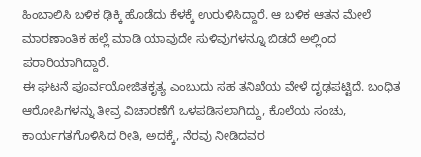ಹಿಂಬಾಲಿಸಿ ಬಳಿಕ ಢಿಕ್ಕಿ ಹೊಡೆದು ಕೆಳಕ್ಕೆ ಉರುಳಿಸಿದ್ದಾರೆ. ಆ ಬಳಿಕ ಆತನ ಮೇಲೆ ಮಾರಣಾಂತಿಕ ಹಲ್ಲೆ ಮಾಡಿ ಯಾವುದೇ ಸುಳಿವುಗಳನ್ನೂ ಬಿಡದೆ ಅಲ್ಲಿಂದ ಪರಾರಿಯಾಗಿದ್ದಾರೆ.
ಈ ಘಟನೆ ಪೂರ್ವಯೋಜಿತಕೃತ್ಯ ಎಂಬುದು ಸಹ ತನಿಖೆಯ ವೇಳೆ ದೃಢಪಟ್ಟಿದೆ. ಬಂಧಿತ ಆರೋಪಿಗಳನ್ನು ತೀವ್ರ ವಿಚಾರಣೆಗೆ ಒಳಪಡಿಸಲಾಗಿದ್ದು, ಕೊಲೆಯ ಸಂಚು, ಕಾರ್ಯಗತಗೊಳಿಸಿದ ರೀತಿ, ಅದಕ್ಕೆ, ನೆರವು ನೀಡಿದವರ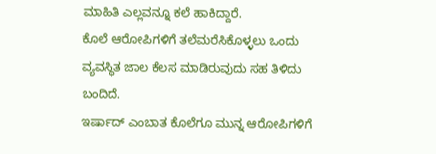ಮಾಹಿತಿ ಎಲ್ಲವನ್ನೂ ಕಲೆ ಹಾಕಿದ್ದಾರೆ.
ಕೊಲೆ ಆರೋಪಿಗಳಿಗೆ ತಲೆಮರೆಸಿಕೊಳ್ಳಲು ಒಂದು ವ್ಯವಸ್ಥಿತ ಜಾಲ ಕೆಲಸ ಮಾಡಿರುವುದು ಸಹ ತಿಳಿದು ಬಂದಿದೆ.
ಇರ್ಷಾದ್ ಎಂಬಾತ ಕೊಲೆಗೂ ಮುನ್ನ ಆರೋಪಿಗಳಿಗೆ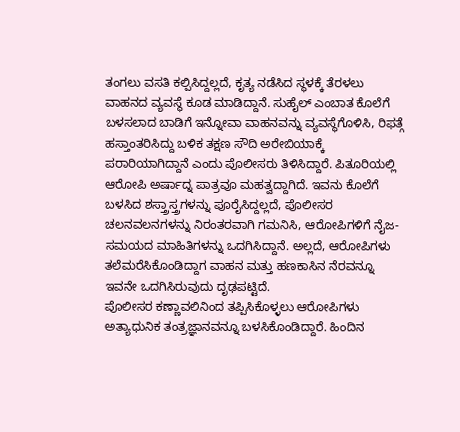ತಂಗಲು ವಸತಿ ಕಲ್ಪಿಸಿದ್ದಲ್ಲದೆ, ಕೃತ್ಯ ನಡೆಸಿದ ಸ್ಥಳಕ್ಕೆ ತೆರಳಲು ವಾಹನದ ವ್ಯವಸ್ಥೆ ಕೂಡ ಮಾಡಿದ್ದಾನೆ. ಸುಹೈಲ್ ಎಂಬಾತ ಕೊಲೆಗೆ ಬಳಸಲಾದ ಬಾಡಿಗೆ ಇನ್ನೋವಾ ವಾಹನವನ್ನು ವ್ಯವಸ್ಥೆಗೊಳಿಸಿ, ರಿಫತ್ಗೆ ಹಸ್ತಾಂತರಿಸಿದ್ದು ಬಳಿಕ ತಕ್ಷಣ ಸೌದಿ ಅರೇಬಿಯಾಕ್ಕೆ ಪರಾರಿಯಾಗಿದ್ದಾನೆ ಎಂದು ಪೊಲೀಸರು ತಿಳಿಸಿದ್ದಾರೆ. ಪಿತೂರಿಯಲ್ಲಿ ಆರೋಪಿ ಅರ್ಷಾದ್ನ ಪಾತ್ರವೂ ಮಹತ್ವದ್ದಾಗಿದೆ. ಇವನು ಕೊಲೆಗೆ ಬಳಸಿದ ಶಸ್ತ್ರಾಸ್ತ್ರಗಳನ್ನು ಪೂರೈಸಿದ್ದಲ್ಲದೆ, ಪೊಲೀಸರ ಚಲನವಲನಗಳನ್ನು ನಿರಂತರವಾಗಿ ಗಮನಿಸಿ, ಆರೋಪಿಗಳಿಗೆ ನೈಜ-ಸಮಯದ ಮಾಹಿತಿಗಳನ್ನು ಒದಗಿಸಿದ್ದಾನೆ. ಅಲ್ಲದೆ, ಆರೋಪಿಗಳು ತಲೆಮರೆಸಿಕೊಂಡಿದ್ದಾಗ ವಾಹನ ಮತ್ತು ಹಣಕಾಸಿನ ನೆರವನ್ನೂ ಇವನೇ ಒದಗಿಸಿರುವುದು ದೃಢಪಟ್ಟಿದೆ.
ಪೊಲೀಸರ ಕಣ್ಣಾವಲಿನಿಂದ ತಪ್ಪಿಸಿಕೊಳ್ಳಲು ಆರೋಪಿಗಳು ಅತ್ಯಾಧುನಿಕ ತಂತ್ರಜ್ಞಾನವನ್ನೂ ಬಳಸಿಕೊಂಡಿದ್ದಾರೆ. ಹಿಂದಿನ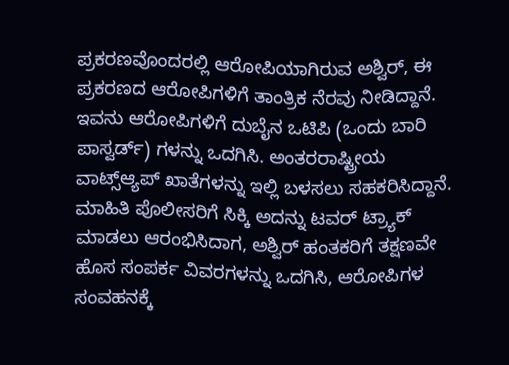ಪ್ರಕರಣವೊಂದರಲ್ಲಿ ಆರೋಪಿಯಾಗಿರುವ ಅಶ್ವಿರ್, ಈ ಪ್ರಕರಣದ ಆರೋಪಿಗಳಿಗೆ ತಾಂತ್ರಿಕ ನೆರವು ನೀಡಿದ್ದಾನೆ. ಇವನು ಆರೋಪಿಗಳಿಗೆ ದುಬೈನ ಒಟಿಪಿ (ಒಂದು ಬಾರಿ ಪಾಸ್ವರ್ಡ್) ಗಳನ್ನು ಒದಗಿಸಿ. ಅಂತರರಾಷ್ಟ್ರೀಯ ವಾಟ್ಸ್ಆ್ಯಪ್ ಖಾತೆಗಳನ್ನು ಇಲ್ಲಿ ಬಳಸಲು ಸಹಕರಿಸಿದ್ದಾನೆ.
ಮಾಹಿತಿ ಪೊಲೀಸರಿಗೆ ಸಿಕ್ಕಿ ಅದನ್ನು ಟವರ್ ಟ್ರ್ಯಾಕ್ ಮಾಡಲು ಆರಂಭಿಸಿದಾಗ, ಅಶ್ವಿರ್ ಹಂತಕರಿಗೆ ತಕ್ಷಣವೇ ಹೊಸ ಸಂಪರ್ಕ ವಿವರಗಳನ್ನು ಒದಗಿಸಿ, ಆರೋಪಿಗಳ ಸಂವಹನಕ್ಕೆ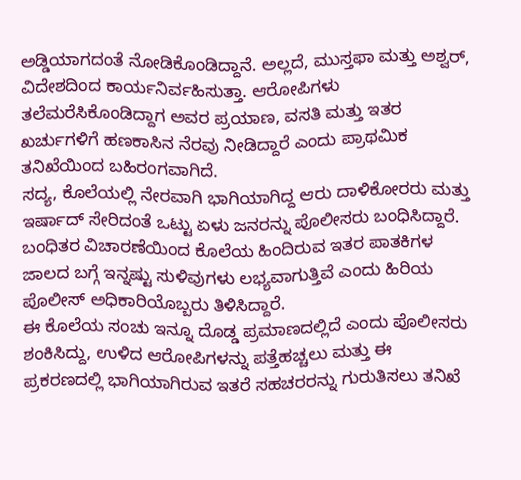ಅಡ್ಡಿಯಾಗದಂತೆ ನೋಡಿಕೊಂಡಿದ್ದಾನೆ. ಅಲ್ಲದೆ, ಮುಸ್ತಫಾ ಮತ್ತು ಅಶ್ವರ್, ವಿದೇಶದಿಂದ ಕಾರ್ಯನಿರ್ವಹಿಸುತ್ತಾ. ಆರೋಪಿಗಳು ತಲೆಮರೆಸಿಕೊಂಡಿದ್ದಾಗ ಅವರ ಪ್ರಯಾಣ, ವಸತಿ ಮತ್ತು ಇತರ ಖರ್ಚುಗಳಿಗೆ ಹಣಕಾಸಿನ ನೆರವು ನೀಡಿದ್ದಾರೆ ಎಂದು ಪ್ರಾಥಮಿಕ ತನಿಖೆಯಿಂದ ಬಹಿರಂಗವಾಗಿದೆ.
ಸದ್ಯ, ಕೊಲೆಯಲ್ಲಿ ನೇರವಾಗಿ ಭಾಗಿಯಾಗಿದ್ದ ಆರು ದಾಳಿಕೋರರು ಮತ್ತು ಇರ್ಷಾದ್ ಸೇರಿದಂತೆ ಒಟ್ಟು ಏಳು ಜನರನ್ನು ಪೊಲೀಸರು ಬಂಧಿಸಿದ್ದಾರೆ. ಬಂಧಿತರ ವಿಚಾರಣೆಯಿಂದ ಕೊಲೆಯ ಹಿಂದಿರುವ ಇತರ ಪಾತಕಿಗಳ ಜಾಲದ ಬಗ್ಗೆ ಇನ್ನಷ್ಟು ಸುಳಿವುಗಳು ಲಭ್ಯವಾಗುತ್ತಿವೆ ಎಂದು ಹಿರಿಯ ಪೊಲೀಸ್ ಅಧಿಕಾರಿಯೊಬ್ಬರು ತಿಳಿಸಿದ್ದಾರೆ.
ಈ ಕೊಲೆಯ ಸಂಚು ಇನ್ನೂ ದೊಡ್ಡ ಪ್ರಮಾಣದಲ್ಲಿದೆ ಎಂದು ಪೊಲೀಸರು ಶಂಕಿಸಿದ್ದು, ಉಳಿದ ಆರೋಪಿಗಳನ್ನು ಪತ್ತೆಹಚ್ಚಲು ಮತ್ತು ಈ ಪ್ರಕರಣದಲ್ಲಿ ಭಾಗಿಯಾಗಿರುವ ಇತರೆ ಸಹಚರರನ್ನು ಗುರುತಿಸಲು ತನಿಖೆ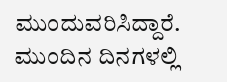ಮುಂದುವರಿಸಿದ್ದಾರೆ. ಮುಂದಿನ ದಿನಗಳಲ್ಲಿ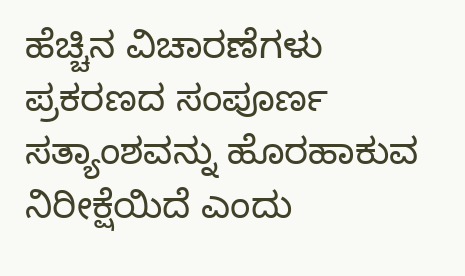ಹೆಚ್ಚಿನ ವಿಚಾರಣೆಗಳು ಪ್ರಕರಣದ ಸಂಪೂರ್ಣ ಸತ್ಯಾಂಶವನ್ನು ಹೊರಹಾಕುವ ನಿರೀಕ್ಷೆಯಿದೆ ಎಂದು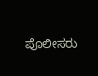ಪೊಲೀಸರು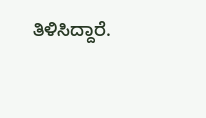ತಿಳಿಸಿದ್ದಾರೆ.